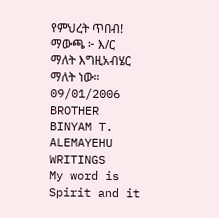የምህረት ጥበብ! ማውጫ ፦ እ/ር ማለት እግዚአብሄር ማለት ነው። 09/01/2006
BROTHER BINYAM T. ALEMAYEHU WRITINGS
My word is Spirit and it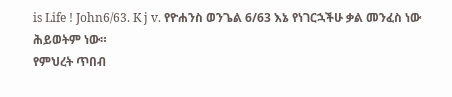is Life ! John6/63. K j v. የዮሐንስ ወንጌል 6/63 እኔ የነገርኋችሁ ቃል መንፈስ ነው ሕይወትም ነው።
የምህረት ጥበብ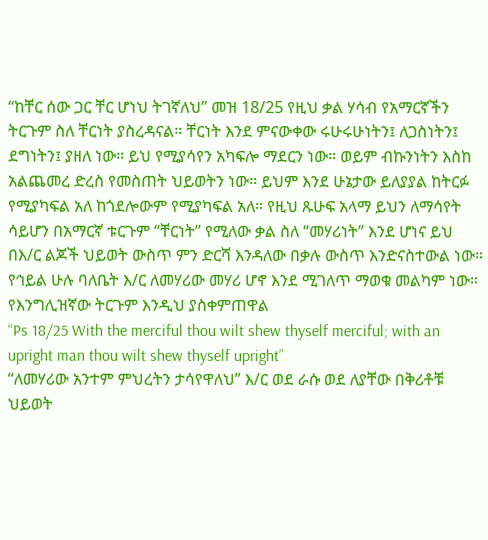“ከቸር ሰው ጋር ቸር ሆነህ ትገኛለህ” መዝ 18/25 የዚህ ቃል ሃሳብ የአማርኛችን ትርጉም ስለ ቸርነት ያስረዳናል። ቸርነት እንደ ምናውቀው ሩሁሩሁነትን፤ ለጋስነትን፤ ደግነትን፤ ያዘለ ነው። ይህ የሚያሳየን አካፍሎ ማደርን ነው። ወይም ብኩንነትን እስከ አልጨመረ ድረስ የመስጠት ህይወትን ነው። ይህም እንደ ሁኔታው ይለያያል ከትርፉ የሚያካፍል አለ ከጎደሎውም የሚያካፍል አለ። የዚህ ጹሁፍ አላማ ይህን ለማሳየት ሳይሆን በአማርኛ ቱርጉም “ቸርነት” የሚለው ቃል ስለ “መሃሪነት” እንደ ሆነና ይህ በእ/ር ልጆች ህይወት ውስጥ ምን ድርሻ እንዳለው በቃሉ ውስጥ እንድናስተውል ነው።
የኅይል ሁሉ ባለቤት እ/ር ለመሃሪው መሃሪ ሆኖ እንደ ሚገለጥ ማወቁ መልካም ነው። የእንግሊዝኛው ትርጉም እንዲህ ያስቀምጠዋል
“Ps 18/25 With the merciful thou wilt shew thyself merciful; with an upright man thou wilt shew thyself upright”
“ለመሃሪው አንተም ምህረትን ታሳየዋለህ” እ/ር ወደ ራሱ ወደ ለያቸው በቅሪቶቹ ህይወት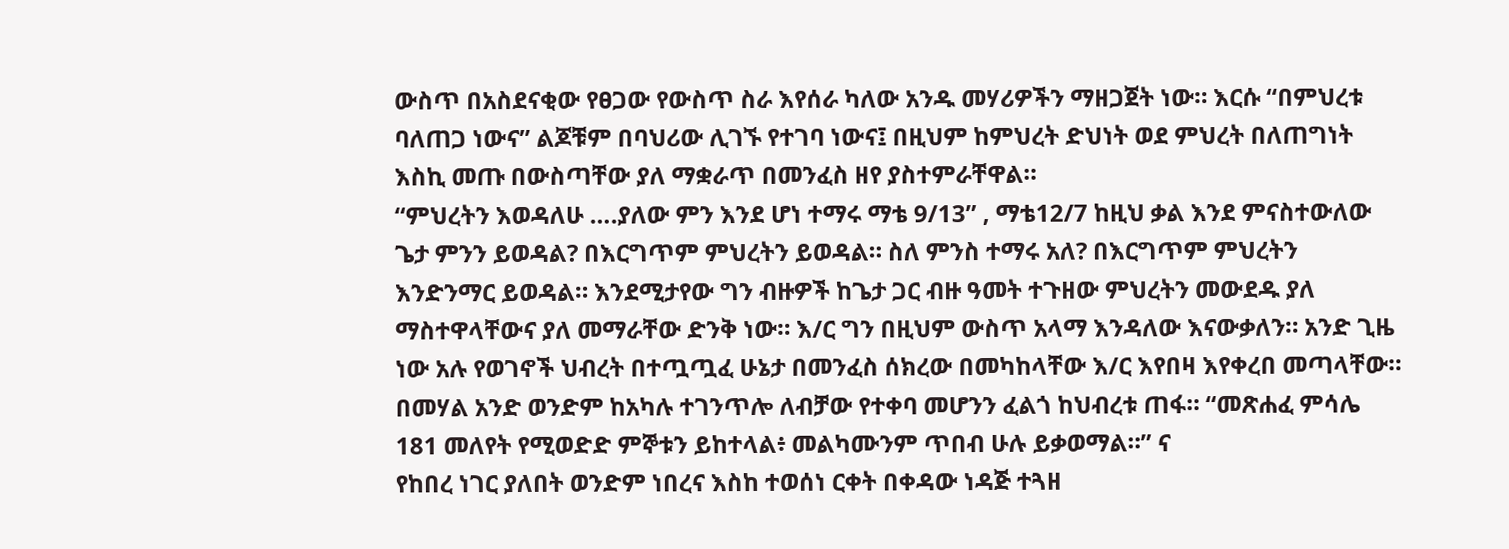ውስጥ በአስደናቂው የፀጋው የውስጥ ስራ እየሰራ ካለው አንዱ መሃሪዎችን ማዘጋጀት ነው። እርሱ “በምህረቱ ባለጠጋ ነውና” ልጆቹም በባህሪው ሊገኙ የተገባ ነውና፤ በዚህም ከምህረት ድህነት ወደ ምህረት በለጠግነት እስኪ መጡ በውስጣቸው ያለ ማቋራጥ በመንፈስ ዘየ ያስተምራቸዋል።
“ምህረትን እወዳለሁ ….ያለው ምን እንደ ሆነ ተማሩ ማቴ 9/13” , ማቴ12/7 ከዚህ ቃል እንደ ምናስተውለው ጌታ ምንን ይወዳል? በእርግጥም ምህረትን ይወዳል። ስለ ምንስ ተማሩ አለ? በእርግጥም ምህረትን እንድንማር ይወዳል። እንደሚታየው ግን ብዙዎች ከጌታ ጋር ብዙ ዓመት ተጉዘው ምህረትን መውደዱ ያለ ማስተዋላቸውና ያለ መማራቸው ድንቅ ነው። እ/ር ግን በዚህም ውስጥ አላማ እንዳለው እናውቃለን። አንድ ጊዜ ነው አሉ የወገኖች ህብረት በተጧጧፈ ሁኔታ በመንፈስ ሰክረው በመካከላቸው እ/ር እየበዛ እየቀረበ መጣላቸው። በመሃል አንድ ወንድም ከአካሉ ተገንጥሎ ለብቻው የተቀባ መሆንን ፈልጎ ከህብረቱ ጠፋ። “መጽሐፈ ምሳሌ 181 መለየት የሚወድድ ምኞቱን ይከተላል፥ መልካሙንም ጥበብ ሁሉ ይቃወማል።” ና
የከበረ ነገር ያለበት ወንድም ነበረና እስከ ተወሰነ ርቀት በቀዳው ነዳጅ ተጓዘ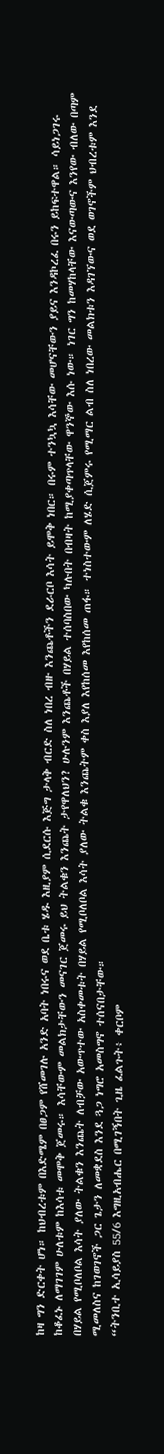ከዛ ግን ድርቀት ሆነ። ከህብረቱም በእድሜም በፀጋም የሸመገሉ አንድ አባት ነበሩና ወደ ቤቱ ሄዱ እዚያም ሲደርሱ እጅግ ታላቅ ብርድ ስለ ነበረ ብዙ እንጨቶችን ደራርቦ እሳት ይሞቅ ነበር። በሩም ተንኳኳ እሳቸው መሆናቸውን ያይና እንዳኮረፈ በሩን ይከፍተዋል። ሳይነጋገሩ ከቆፈኑ ለማገገም ሁለቱም ከእሳቱ መሞቅ ጀመሩ። እሳቸውም መልክታቸውን መናገር ጀመሩ ይህ ትልቁን እንጨት ታየዋለህን? ሁሉንም እንጨቶች በሃይል ተሰባስበው ካሉበት በብዛት ከሚያቀጣጥላቸው ዋንኞው እሱ ነው። ነገር ግን ከመሃከላቸው እናውጣውና እንየው ብለው በጣም በሃይል የሚቦለቦል እሳት ያለው ትልቁን እንጨት ለብቻው አውጥተው አስቀመቱት በሃይል የሚቦለቦል እሳት ያለው ትልቁ እንጨትም ቀስ እያለ እየከሰመ እየከሰመ ጠፋ። ተነስተውም ለሄድ ሲጀምሩ የሚማር ልብ ስለ ነበረው መልክቱን እዳገኘውና ወደ ወገኖችም ህብረቱም እንደ ሚመለስና ከገወገኖች ጋር ጌታን ለመቋደስ እንደ ጓጋ ነግሮ አመስግኖ ተሰናበታቸው።
“ትንቢተ ኢሳይያስ 55/6 እግዚአብሔር በሚገኝበት ጊዜ ፈልጉት፥ ቀርቦም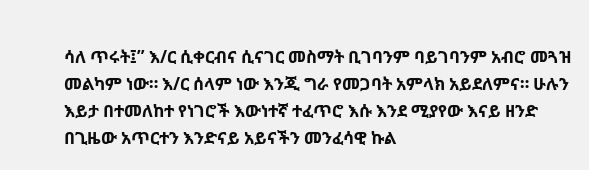ሳለ ጥሩት፤” እ/ር ሲቀርብና ሲናገር መስማት ቢገባንም ባይገባንም አብሮ መጓዝ መልካም ነው። እ/ር ሰላም ነው እንጂ ግራ የመጋባት አምላክ አይደለምና። ሁሉን እይታ በተመለከተ የነገሮች እውነተኛ ተፈጥሮ እሱ እንደ ሚያየው እናይ ዘንድ በጊዜው አጥርተን እንድናይ አይናችን መንፈሳዊ ኩል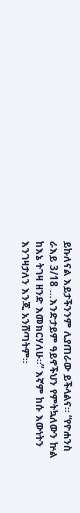ይኩለናል እይታችንንም ሊያጠራው ይችላልና። “የዮሐንስ ራእይ 3/18 …እንድታይም ዓይኖችህን የምትኳለውን ኵል ከእኔ ትገዛ ዘንድ እመክርሃለሁ።” እኛም ከሱ እውነትን እንገዛታለን እንጂ አንሸጣትም።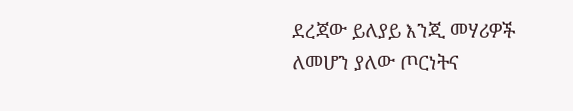ደረጃው ይለያይ እንጂ መሃሪዎች ለመሆን ያለው ጦርነትና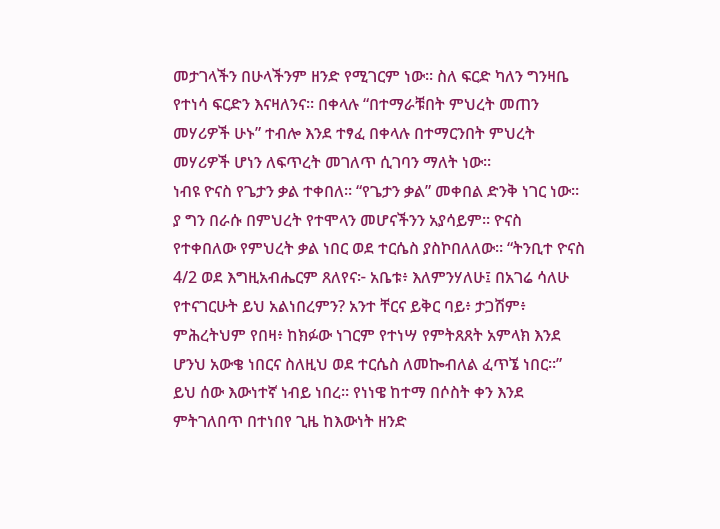መታገላችን በሁላችንም ዘንድ የሚገርም ነው። ስለ ፍርድ ካለን ግንዛቤ የተነሳ ፍርድን እናዛለንና። በቀላሉ “በተማራቹበት ምህረት መጠን መሃሪዎች ሁኑ” ተብሎ እንደ ተፃፈ በቀላሉ በተማርንበት ምህረት መሃሪዎች ሆነን ለፍጥረት መገለጥ ሲገባን ማለት ነው።
ነብዩ ዮናስ የጌታን ቃል ተቀበለ። “የጌታን ቃል” መቀበል ድንቅ ነገር ነው። ያ ግን በራሱ በምህረት የተሞላን መሆናችንን አያሳይም። ዮናስ የተቀበለው የምህረት ቃል ነበር ወደ ተርሴስ ያስኮበለለው። “ትንቢተ ዮናስ 4/2 ወደ እግዚአብሔርም ጸለየና፦ አቤቱ፥ እለምንሃለሁ፤ በአገሬ ሳለሁ የተናገርሁት ይህ አልነበረምን? አንተ ቸርና ይቅር ባይ፥ ታጋሽም፥ ምሕረትህም የበዛ፥ ከክፉው ነገርም የተነሣ የምትጸጸት አምላክ እንደ ሆንህ አውቄ ነበርና ስለዚህ ወደ ተርሴስ ለመኰብለል ፈጥኜ ነበር።”
ይህ ሰው እውነተኛ ነብይ ነበረ። የነነዌ ከተማ በሶስት ቀን እንደ ምትገለበጥ በተነበየ ጊዜ ከእውነት ዘንድ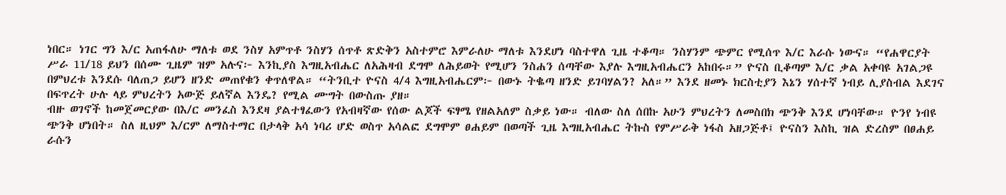ነበር። ነገር ግን እ/ር አጠፋለሁ ማለቱ ወደ ንስሃ አምጥቶ ንስሃን ሰጥቶ ጽድቅን አስተምሮ እምራለሁ ማለቱ እንደሆነ ባስተዋለ ጊዜ ተቆጣ። ንስሃንም ጭምር የሚሰጥ እ/ር እራሱ ነውና። “የሐዋርያት ሥራ 11/18 ይህን በሰሙ ጊዜም ዝም አሉና፦ እንኪያስ እግዚአብሔር ለአሕዛብ ደግሞ ለሕይወት የሚሆን ንስሐን ሰጣቸው እያሉ እግዚአብሔርን አከበሩ።” ዮናስ ቢቆጣም እ/ር ቃል አቀባዩ አገልጋዩ በምህረቱ እንደሱ ባለጠጋ ይሆን ዘንድ መጠየቁን ቀጥለዋል። “ትንቢተ ዮናስ 4/4 እግዚአብሔርም፦ በውኑ ትቈጣ ዘንድ ይገባሃልን? አለ።” እንደ ዘመኑ ክርስቲያን እኔን ሃሰተኛ ነብይ ሊያስብል እደገና በፍጥረት ሁሉ ላይ ምህረትን አውጅ ይለኛል እንዴ? የሚል ሙግት በውስጡ ያዘ።
ብዙ ወገኖች ከመጀመርያው በእ/ር መንፈስ እንደዛ ያልተፃፈውን የአብዛኛው የሰው ልጆች ፍፃሜ የዘልአለም ስቃይ ነው። ብለው ስለ ሰበኩ አሁን ምህረትን ለመስበክ ጭንቅ እንደ ሆነባቸው። ዮንየ ነብዩ ጭንቅ ሆነበት። ስለ ዚህም እ/ርም ለማስተማር በታላቅ አሳ ነባሪ ሆድ ወስጥ አሳልፎ ደግሞም ፀሐይም በወጣች ጊዜ እግዚአብሔር ትኩስ የምሥራቅ ነፋስ አዘጋጅቶ፤ ዮናስን እስኪ ዝል ድረስም በፀሐይ ራሱን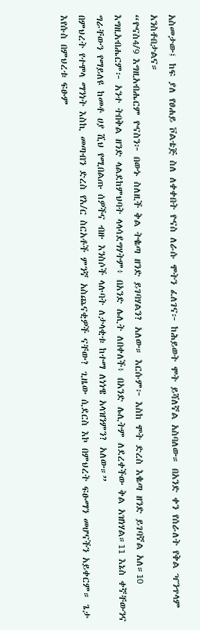አስመታው፤ ከፍ ያለ የፀሐይ ቮልቴጅ ስለ ለቀቀበት ዮናስ ለራሱ ሞትን ፈለገና፦ ከሕይወት ሞት ይሻለኛል አስባለው። በአንድ ቀን የሰራለት የቅል ዣንጥላም አንስቶበታልና።
“ዮናስ4/9 እግዚአብሔርም ዮናስን፦ በውኑ ስለዚች ቅል ትቈጣ ዘንድ ይገባሃልን? አለው። እርሱም፦ እስከ ሞት ድረስ እቈጣ ዘንድ ይገባኛል አለ።10 እግዚአብሔርም፦ አንተ ትበቅል ዘንድ ላልደከምህባት ላላሳደግሃትም፥ በአንድ ሌሊት ለበቀለች፥ በአንድ ሌሊትም ለደረቀችው ቅል አዝነሃል።11 እኔስ ቀኛቸውንና ግራቸውን የማይለዩ ከመቶ ሀያ ሺህ የሚበልጡ ሰዎችና ብዙ እንስሶች ላሉባት ለታላቂቱ ከተማ ለነነዌ አላዝንምን? አለው።”
በምህረት የተሞላ ማንነት እስኪ መጣብን ድረስ የእ/ር ስርአቶች ምንኛ አስጨናቂዎች ናቸው? ጊዜው ሲደርስ እኮ በምህረት ፍፁማን መሆናችን አይቀርም። ጌታ እየሱስ በምህረቱ ፍፁም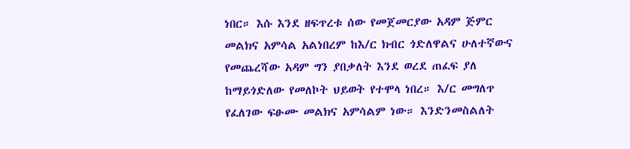ነበር። እሱ እንደ ዘፍጥረቱ ሰው የመጀመርያው አዳም ጅምር መልክና አምሳል አልነበረም ከእ/ር ክብር ጎድለዋልና ሁለተኛውና የመጨረሻው አዳም ግን ያበቃለት እንደ ወረደ ጠፈፍ ያለ ከማይጎድለው የመለኮት ህይወት የተሞላ ነበረ። እ/ር መግለጥ የፈለገው ፍፁሙ መልክና አምሳልም ነው። እንድንመስልለት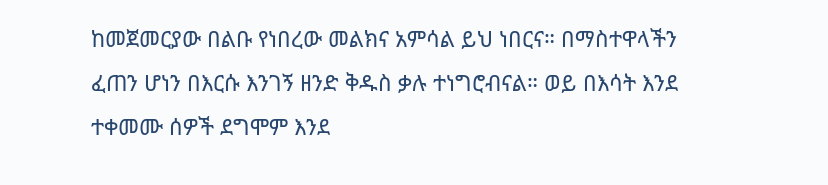ከመጀመርያው በልቡ የነበረው መልክና አምሳል ይህ ነበርና። በማስተዋላችን ፈጠን ሆነን በእርሱ እንገኝ ዘንድ ቅዱስ ቃሉ ተነግሮብናል። ወይ በእሳት እንደ ተቀመሙ ሰዎች ደግሞም እንደ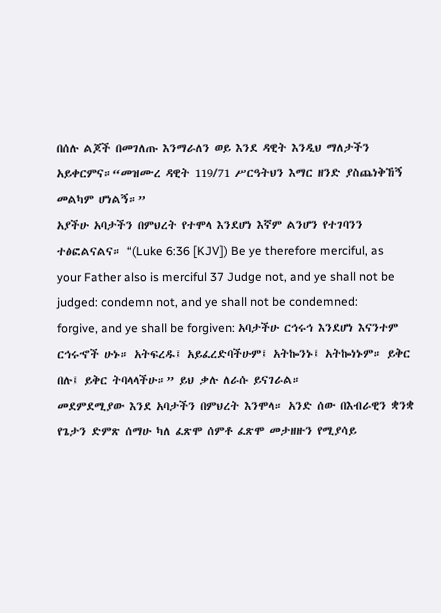በሰሉ ልጆች በመገለጡ እንማራለን ወይ እንደ ዳዊት እንዲህ ማለታችን አይቀርምና።“መዝሙረ ዳዊት 119/71 ሥርዓትህን እማር ዘንድ ያስጨነቅኸኝ መልካም ሆነልኝ።”
አያችሁ አባታችን በምህረት የተሞላ እንደሆነ እኛም ልንሆን የተገባንን ተፅፎልናልና። “(Luke 6:36 [KJV]) Be ye therefore merciful, as your Father also is merciful 37 Judge not, and ye shall not be judged: condemn not, and ye shall not be condemned: forgive, and ye shall be forgiven: አባታችሁ ርኅሩኅ እንደሆነ እናንተም ርኅሩኆች ሁኑ። አትፍረዱ፤ አይፈረድባችሁም፤ አትኰንኑ፤ አትኰነኑም። ይቅር በሉ፤ ይቅር ትባላላችሁ።” ይህ ቃሉ ለራሱ ይናገራል።
መደምደሚያው እንደ አባታችን በምህረት እንሞላ። አንድ ሰው በእብራዊን ቋንቋ የጌታን ድምጽ ሰማሁ ካለ ፈጽሞ ሰምቶ ፈጽሞ መታዘዙን የሚያሳይ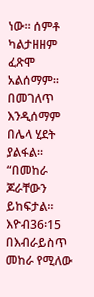ነው። ሰምቶ ካልታዘዘም ፈጽሞ አልሰማም። በመገለጥ እንዲሰማም በሌላ ሂደት ያልፋል። “በመከራ ጆራቸውን ይከፍታል። እዮብ36፡15 በእብራይስጥ መከራ የሚለው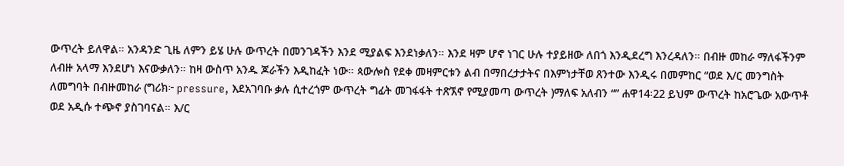ውጥረት ይለዋል። አንዳንድ ጊዜ ለምን ይሄ ሁሉ ውጥረት በመንገዳችን እንደ ሚያልፍ እንደነቃለን። እንደ ዛም ሆኖ ነገር ሁሉ ተያይዘው ለበጎ እንዲደረግ እንረዳለን። በብዙ መከራ ማለፋችንም ለብዙ አላማ እንደሆነ እናውቃለን። ከዛ ውስጥ አንዱ ጆራችን እዲከፈት ነው። ጳውሎስ የደቀ መዛምርቱን ልብ በማበረታታትና በእምነታቸወ ጸንተው እንዲሩ በመምከር “ወደ እ/ር መንግስት ለመግባት በብዙመከራ (ግሪክ፦ pressure, እደአገባቡ ቃሉ ሲተረጎም ውጥረት ግፊት መገፋፋት ተጽኧኖ የሚያመጣ ውጥረት )ማለፍ አለብን “” ሐዋ14፡22 ይህም ውጥረት ከአሮጌው አውጥቶ ወደ አዲሱ ተጭኖ ያስገባናል። እ/ር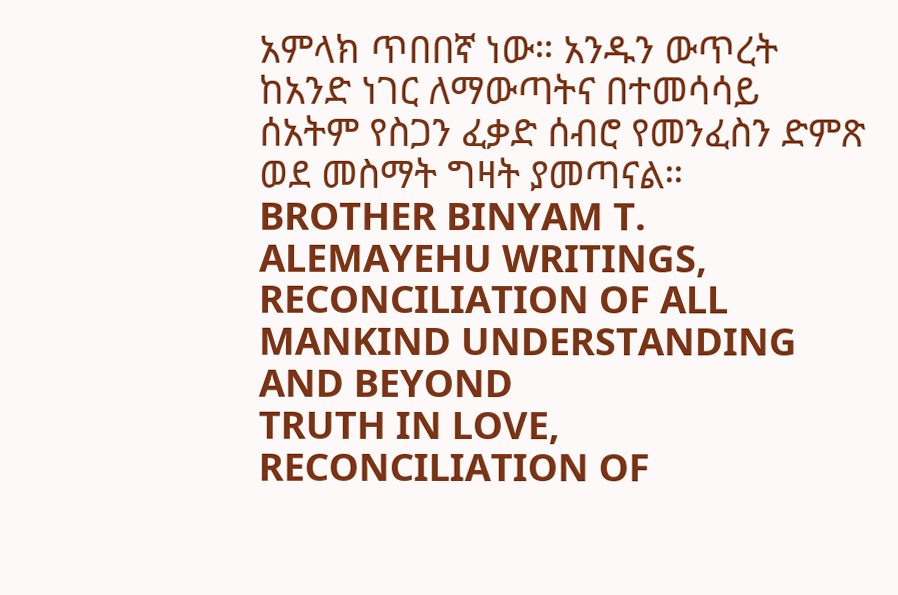አምላክ ጥበበኛ ነው። አንዱን ውጥረት ከአንድ ነገር ለማውጣትና በተመሳሳይ ሰአትም የስጋን ፈቃድ ሰብሮ የመንፈስን ድምጽ ወደ መስማት ግዛት ያመጣናል።
BROTHER BINYAM T. ALEMAYEHU WRITINGS, RECONCILIATION OF ALL MANKIND UNDERSTANDING AND BEYOND
TRUTH IN LOVE, RECONCILIATION OF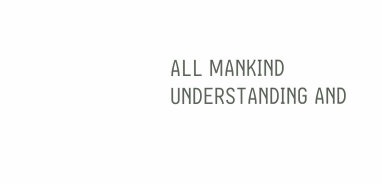ALL MANKIND UNDERSTANDING AND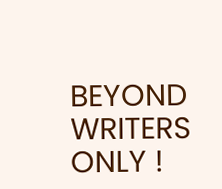BEYOND WRITERS ONLY !